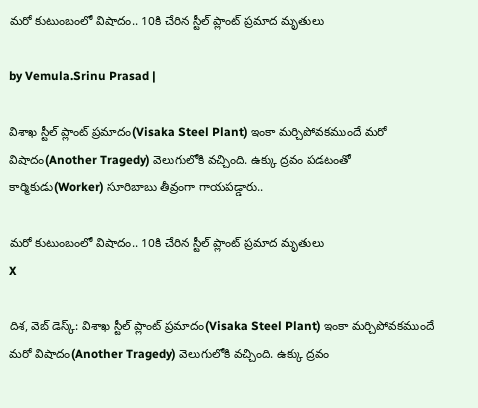మరో కుటుంబంలో విషాదం.. 10కి చేరిన స్టీల్ ప్లాంట్ ప్రమాద మృతులు

by Vemula.Srinu Prasad |

విశాఖ స్టీల్ ప్లాంట్ ప్రమాదం(Visaka Steel Plant) ఇంకా మర్చిపోవకముందే మరో విషాదం(Another Tragedy) వెలుగులోకి వచ్చింది. ఉక్కు ద్రవం పడటంతో కార్మికుడు(Worker) సూరిబాబు తీవ్రంగా గాయపడ్డారు..

మరో కుటుంబంలో విషాదం.. 10కి చేరిన స్టీల్ ప్లాంట్ ప్రమాద మృతులు
X

దిశ, వెబ్ డెస్క్: విశాఖ స్టీల్ ప్లాంట్ ప్రమాదం(Visaka Steel Plant) ఇంకా మర్చిపోవకముందే మరో విషాదం(Another Tragedy) వెలుగులోకి వచ్చింది. ఉక్కు ద్రవం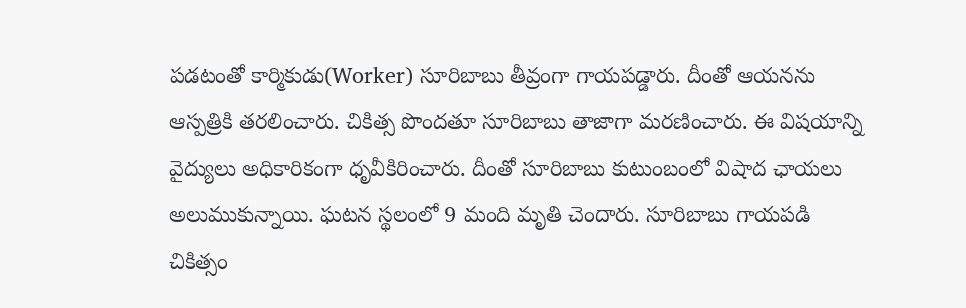పడటంతో కార్మికుడు(Worker) సూరిబాబు తీవ్రంగా గాయపడ్డారు. దీంతో ఆయనను ఆస్పత్రికి తరలించారు. చికిత్స పొందతూ సూరిబాబు తాజాగా మరణించారు. ఈ విషయాన్ని వైద్యులు అధికారికంగా ధృవీకిరించారు. దీంతో సూరిబాబు కుటుంబంలో విషాద ఛాయలు అలుముకున్నాయి. ఘటన స్థలంలో 9 మంది మృతి చెందారు. సూరిబాబు గాయపడి చికిత్సం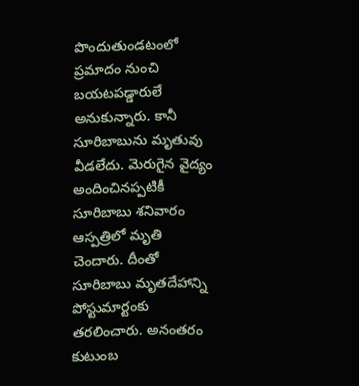పొందుతుండటంలో ప్రమాదం నుంచి బయటపడ్డారులే అనుకున్నారు. కానీ సూరిబాబును మృతువు వీడలేదు. మెరుగైన వైద్యం అందించినప్పటికీ సూరిబాబు శనివారం ఆస్పత్రిలో మృతి చెందారు. దీంతో సూరిబాబు మృతదేహాన్ని పోస్టుమార్టంకు తరలించారు. అనంతరం కుటుంబ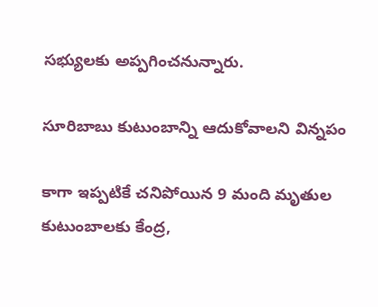సభ్యులకు అప్పగించనున్నారు.

సూరిబాబు కుటుంబాన్ని ఆదుకోవాలని విన్నపం

కాగా ఇప్పటికే చనిపోయిన 9 మంది మృతుల కుటుంబాలకు కేంద్ర,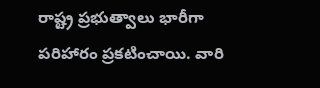రాష్ట్ర ప్రభుత్వాలు భారీగా పరిహారం ప్రకటించాయి. వారి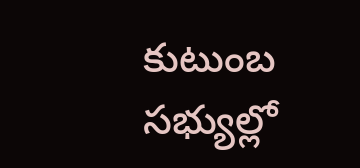కుటుంబ సభ్యుల్లో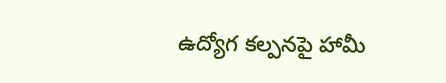ఉద్యోగ కల్పనపై హామీ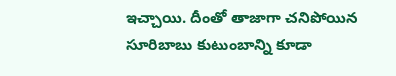ఇచ్చాయి. దీంతో తాజాగా చనిపోయిన సూరిబాబు కుటుంబాన్ని కూడా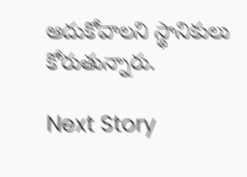ఆదుకోవాలని స్థానికులు కోరుతున్నారు.

Next Story